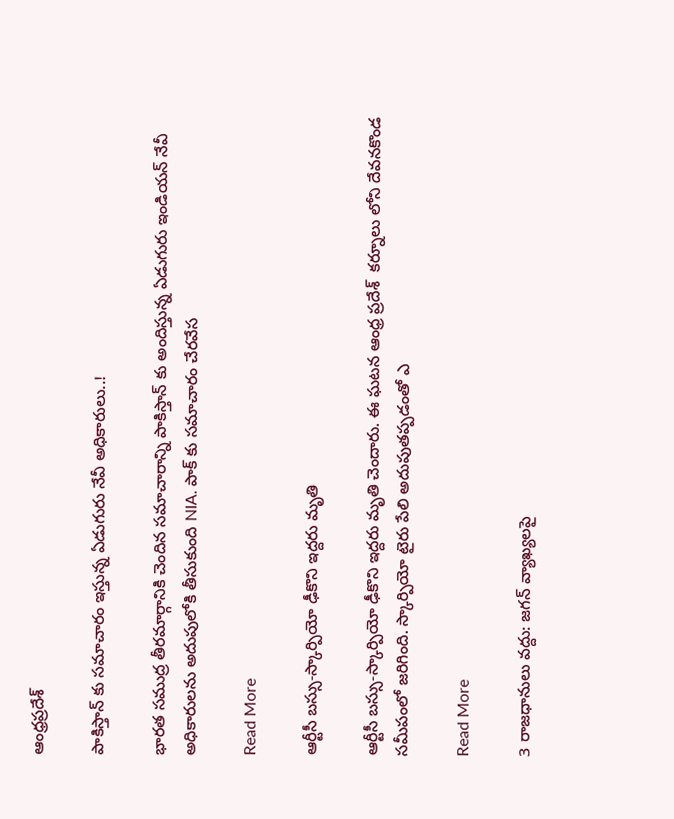ఆంధ్రప్రదేశ్

పాకిస్తాన్ కు సమాచారం ఇస్తున్న ఏడుగురు నేవీ అధికారులు..!

భారత సముద్ర తీరమార్గానికి చెందిన సమాచారాన్ని పాకిస్తాన్ కు అందిస్తున్న ఏడుగురు ఇండియన్ నేవీ అధికారులను అదుపులోకి తీసుకుంది NIA. పాక్ కు సమాచారం చేరవేస

Read More

ఆర్టీసీ బస్సు-స్కార్పియో ఢీకొని ఇద్దరు మృతి

ఆర్టీసీ బస్సు-స్కార్పియో ఢీకొని ఇద్దరు మృతి చెందారు. ఈ ఘటన ఆంధ్ర ప్రదేశ్  కర్నూలు లోని దేవనకొండ సమీపంలో జరిగింది. స్కార్పియో టైరు పేలి అదుపుతప్పడంతో ఎ

Read More

3 రాజధానులు వద్దు: జగన్ వ్యాఖ్యలపై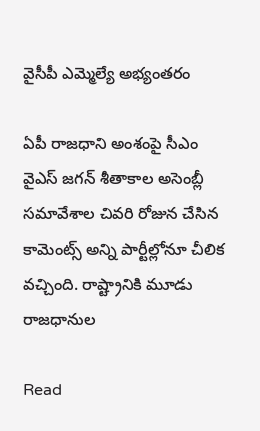వైసీపీ ఎమ్మెల్యే అభ్యంతరం

ఏపీ రాజధాని అంశంపై సీఎం వైఎస్ జగన్ శీతాకాల అసెంబ్లీ సమావేశాల చివరి రోజున చేసిన కామెంట్స్ అన్ని పార్టీల్లోనూ చీలిక వచ్చింది. రాష్ట్రానికి మూడు రాజధానుల

Read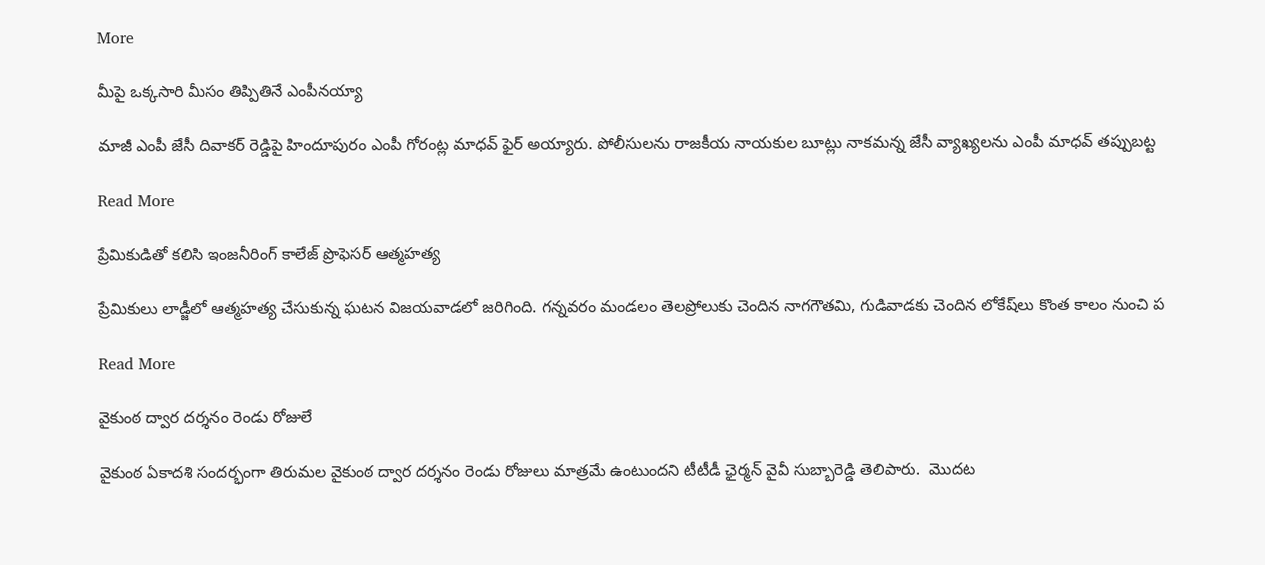More

మీపై ఒక్కసారి మీసం తిప్పితినే ఎంపీనయ్యా

మాజీ ఎంపీ జేసీ దివాకర్ రెడ్డిపై హిందూపురం ఎంపీ గోరంట్ల మాధవ్ ఫైర్ అయ్యారు. పోలీసులను రాజకీయ నాయకుల బూట్లు నాకమన్న జేసీ వ్యాఖ్యలను ఎంపీ మాధవ్ తప్పుబట్ట

Read More

ప్రేమికుడితో కలిసి ఇంజనీరింగ్ కాలేజ్ ప్రొఫెసర్ ఆత్మహత్య

ప్రేమికులు లాడ్జీలో ఆత్మహత్య చేసుకున్న ఘటన విజయవాడలో జరిగింది. గన్నవరం మండలం తెలప్రోలుకు చెందిన నాగగౌతమి, గుడివాడకు చెందిన లోకేష్‌లు కొంత కాలం నుంచి ప

Read More

వైకుంఠ ద్వార దర్శనం రెండు రోజులే

వైకుంఠ ఏకాదశి సందర్భంగా తిరుమల వైకుంఠ ద్వార దర్శనం రెండు రోజులు మాత్రమే ఉంటుందని టీటీడీ ఛైర్మన్ వైవీ సుబ్బారెడ్డి తెలిపారు.  మొదట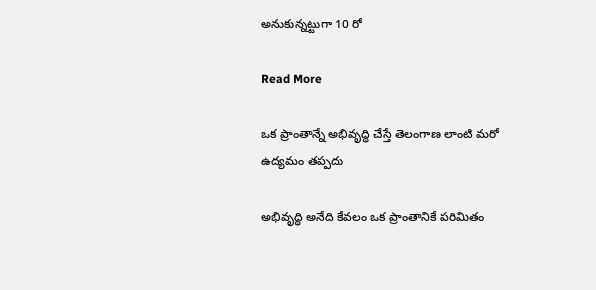అనుకున్నట్టుగా 10 రో

Read More

ఒక ప్రాంతాన్నే అభివృద్ధి చేస్తే తెలంగాణ లాంటి మరో ఉద్యమం తప్పదు

అభివృద్ధి అనేది కేవలం ఒక ప్రాంతానికే పరిమితం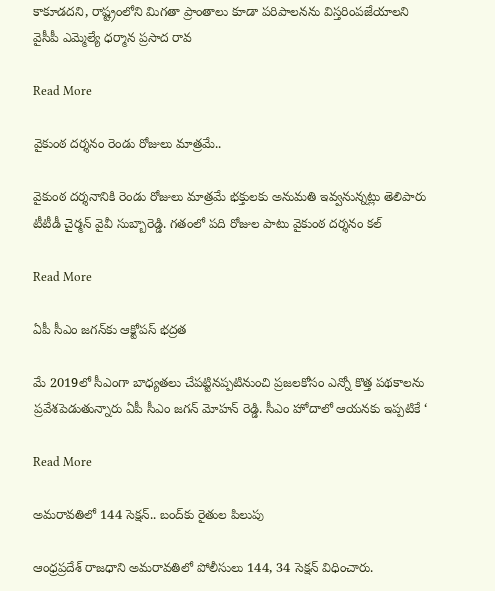కాకూడదని, రాష్ట్రంలోని మిగతా ప్రాంతాలు కూడా పరిపాలనను విస్తరింపజేయాలని వైసీపీ ఎమ్మెల్యే ధర్మాన ప్రసాద రావ

Read More

వైకుంఠ దర్శనం రెండు రోజులు మాత్రమే..

వైకుంఠ దర్శనానికి రెండు రోజులు మాత్రమే భక్తులకు అనుమతి ఇవ్వనున్నట్లు తెలిపారు టీటీడీ చైర్మన్ వైవీ సుబ్బారెడ్డి. గతంలో పది రోజుల పాటు వైకుంఠ దర్శనం కల్

Read More

ఏపీ సీఎం జగన్‌కు ఆక్టోపస్ భద్రత

మే 2019లో సీఎంగా బాధ్యతలు చేపట్టినప్పటినుంచి ప్రజలకోసం ఎన్నో కొత్త పథకాలను ప్రవేశపెడుతున్నారు ఏపీ సీఎం జగన్ మోహన్ రెడ్డి. సీఎం హోదాలో ఆయనకు ఇప్పటికే ‘

Read More

అమరావతిలో 144 సెక్షన్.. బంద్‌కు రైతుల పిలుపు

ఆంధ్రప్రదేశ్ రాజధాని అమరావతిలో పోలీసులు 144, 34 సెక్షన్ విధించారు.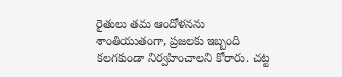రైతులు తమ ఆందోళనను శాంతియుతంగా, ప్రజలకు ఇబ్బంది కలగకుండా నిర్వహించాలని కోరారు. చట్ట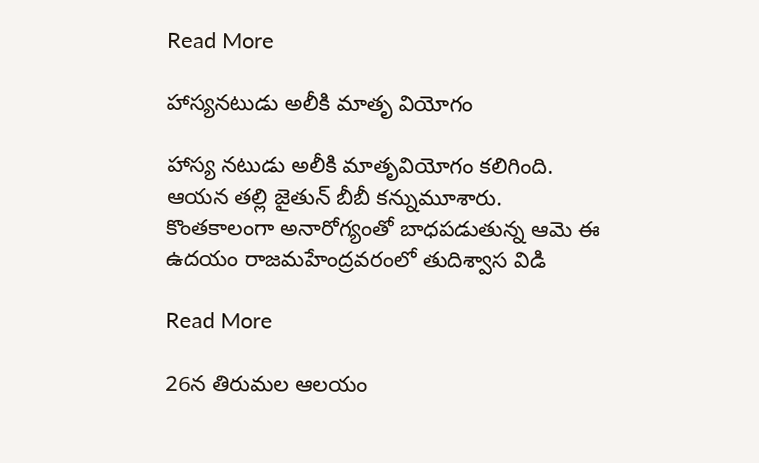Read More

హాస్యనటుడు అలీకి మాతృ వియోగం

హాస్య నటుడు అలీకి మాతృవియోగం కలిగింది. ఆయన తల్లి జైతున్ బీబీ కన్నుమూశారు. కొంతకాలంగా అనారోగ్యంతో బాధపడుతున్న ఆమె ఈ ఉదయం రాజమహేంద్రవరంలో తుదిశ్వాస విడి

Read More

26న తిరుమల ఆలయం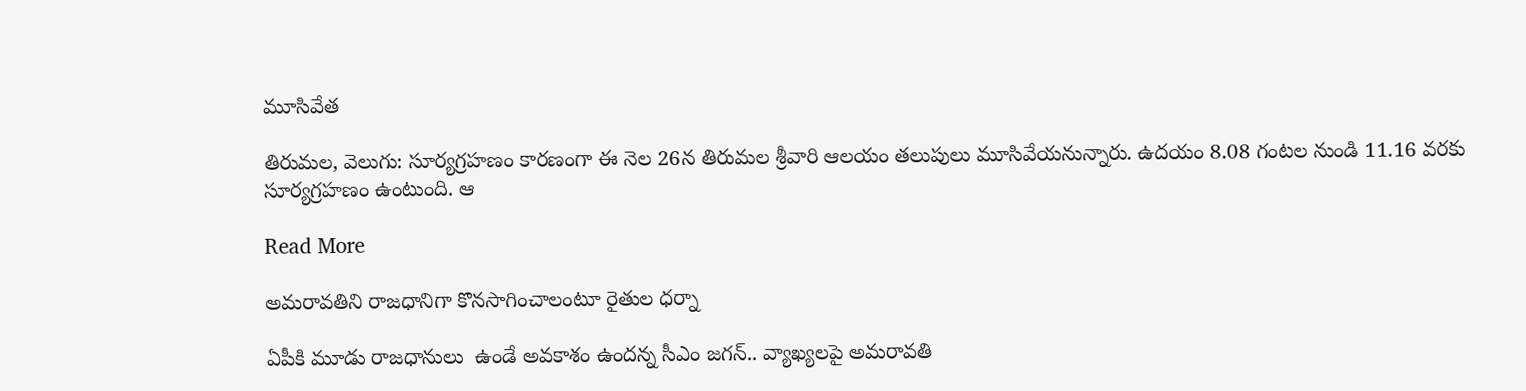మూసివేత

తిరుమల, వెలుగు: సూర్యగ్రహణం కారణంగా ఈ నెల 26న తిరుమల శ్రీవారి ఆలయం తలుపులు మూసివేయనున్నారు. ఉదయం 8.08 గంట‌‌‌‌ల నుండి 11.16 వరకు సూర్యగ్రహణం ఉంటుంది. ఆ

Read More

అమరావతిని రాజధానిగా కొనసాగించాలంటూ రైతుల ధర్నా

ఏపీకి మూడు రాజధానులు  ఉండే అవకాశం ఉందన్న సీఎం జగన్.. వ్యాఖ్యలపై అమరావతి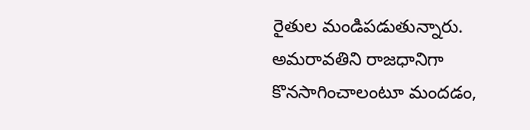రైతుల మండిపడుతున్నారు. అమరావతిని రాజధానిగా కొనసాగించాలంటూ మందడం,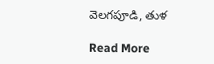వెలగపూడి, తుళ

Read More